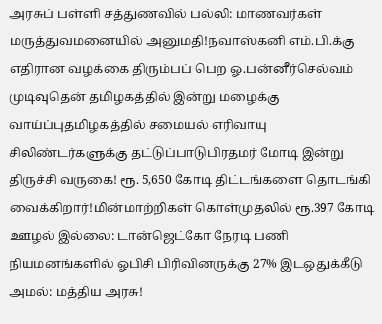அரசுப் பள்ளி சத்துணவில் பல்லி: மாணவர்கள் மருத்துவமனையில் அனுமதி!நவாஸ்கனி எம்.பி.க்கு எதிரான வழக்கை திரும்பப் பெற ஓ.பன்னீர்செல்வம் முடிவுதென் தமிழகத்தில் இன்று மழைக்கு வாய்ப்புதமிழகத்தில் சமையல் எரிவாயு சிலிண்டர்களுக்கு தட்டுப்பாடுபிரதமர் மோடி இன்று திருச்சி வருகை! ரூ. 5,650 கோடி திட்டங்களை தொடங்கி வைக்கிறார்!மின்மாற்றிகள் கொள்முதலில் ரூ.397 கோடி ஊழல் இல்லை: டான்ஜெட்கோ நேரடி பணி நியமனங்களில் ஓபிசி பிரிவினருக்கு 27% இடஒதுக்கீடு அமல்: மத்திய அரசு!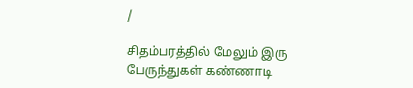/

சிதம்பரத்தில் மேலும் இரு பேருந்துகள் கண்ணாடி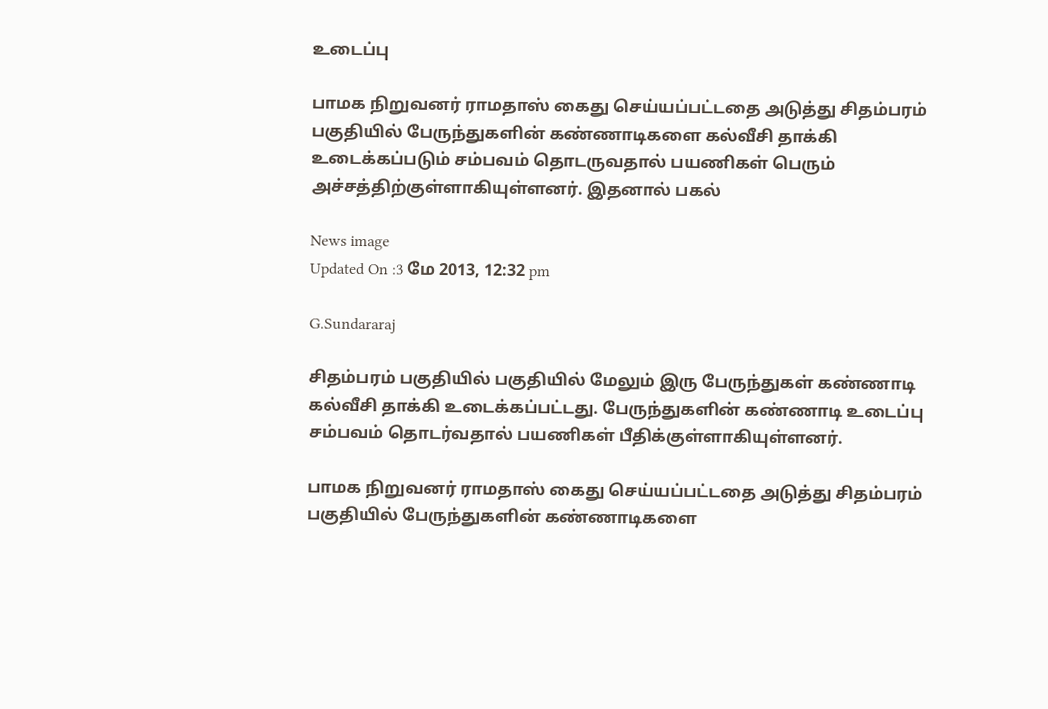உடைப்பு

பாமக நிறுவனர் ராமதாஸ் கைது செய்யப்பட்டதை அடுத்து சிதம்பரம் பகுதியில் பேருந்துகளின் கண்ணாடிகளை கல்வீசி தாக்கி உடைக்கப்படும் சம்பவம் தொடருவதால் பயணிகள் பெரும் அச்சத்திற்குள்ளாகியுள்ளனர். இதனால் பகல்

News image
Updated On :3 மே 2013, 12:32 pm

G.Sundararaj

சிதம்பரம் பகுதியில் பகுதியில் மேலும் இரு பேருந்துகள் கண்ணாடி கல்வீசி தாக்கி உடைக்கப்பட்டது. பேருந்துகளின் கண்ணாடி உடைப்பு சம்பவம் தொடர்வதால் பயணிகள் பீதிக்குள்ளாகியுள்ளனர்.

பாமக நிறுவனர் ராமதாஸ் கைது செய்யப்பட்டதை அடுத்து சிதம்பரம் பகுதியில் பேருந்துகளின் கண்ணாடிகளை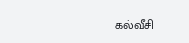கல்வீசி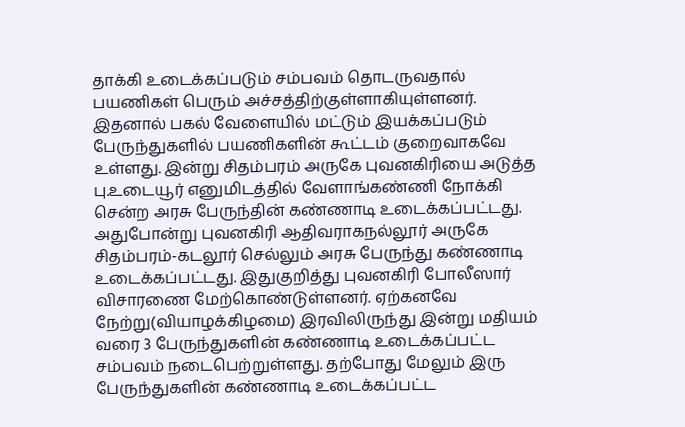தாக்கி உடைக்கப்படும் சம்பவம் தொடருவதால் பயணிகள் பெரும் அச்சத்திற்குள்ளாகியுள்ளனர். இதனால் பகல் வேளையில் மட்டும் இயக்கப்படும் பேருந்துகளில் பயணிகளின் கூட்டம் குறைவாகவே உள்ளது. இன்று சிதம்பரம் அருகே புவனகிரியை அடுத்த பு.உடையூர் எனுமிடத்தில் வேளாங்கண்ணி நோக்கி சென்ற அரசு பேருந்தின் கண்ணாடி உடைக்கப்பட்டது. அதுபோன்று புவனகிரி ஆதிவராகநல்லூர் அருகே சிதம்பரம்-கடலூர் செல்லும் அரசு பேருந்து கண்ணாடி உடைக்கப்பட்டது. இதுகுறித்து புவனகிரி போலீஸார் விசாரணை மேற்கொண்டுள்ளனர். ஏற்கனவே  நேற்று(வியாழக்கிழமை) இரவிலிருந்து இன்று மதியம் வரை 3 பேருந்துகளின் கண்ணாடி உடைக்கப்பட்ட சம்பவம் நடைபெற்றுள்ளது. தற்போது மேலும் இரு பேருந்துகளின் கண்ணாடி உடைக்கப்பட்ட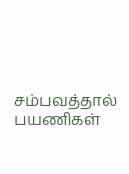சம்பவத்தால் பயணிகள்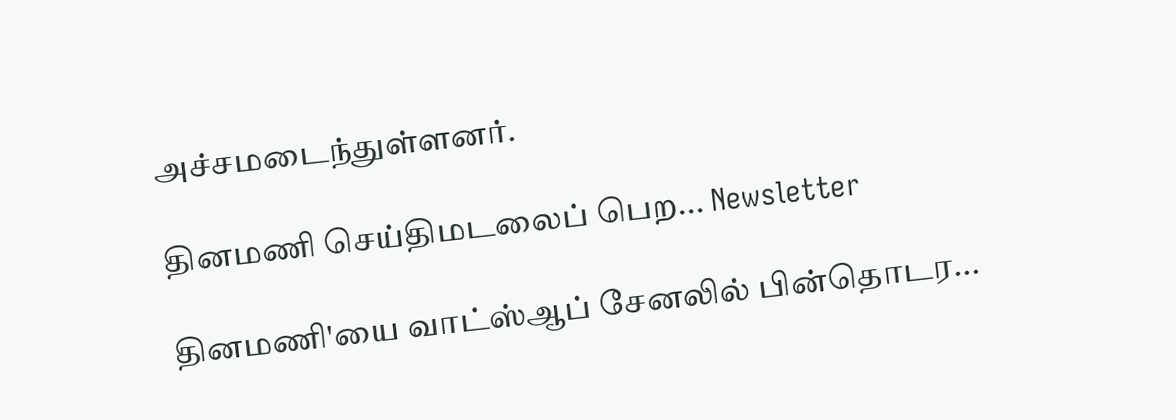அச்சமடைந்துள்ளனர்.

தினமணி செய்திமடலைப் பெற... Newsletter

தினமணி'யை வாட்ஸ்ஆப் சேனலில் பின்தொடர...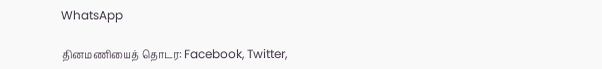WhatsApp

தினமணியைத் தொடர: Facebook, Twitter,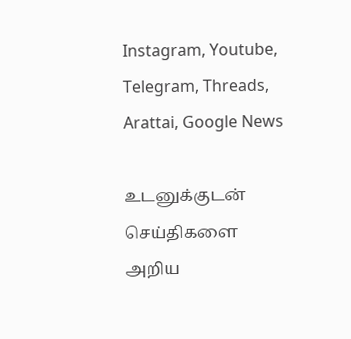Instagram, Youtube, Telegram, Threads, Arattai, Google News

உடனுக்குடன் செய்திகளை அறிய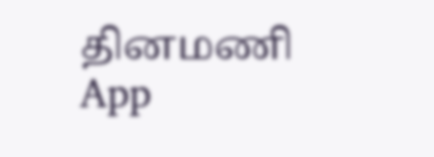தினமணி App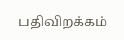பதிவிறக்கம்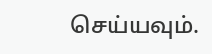செய்யவும்.